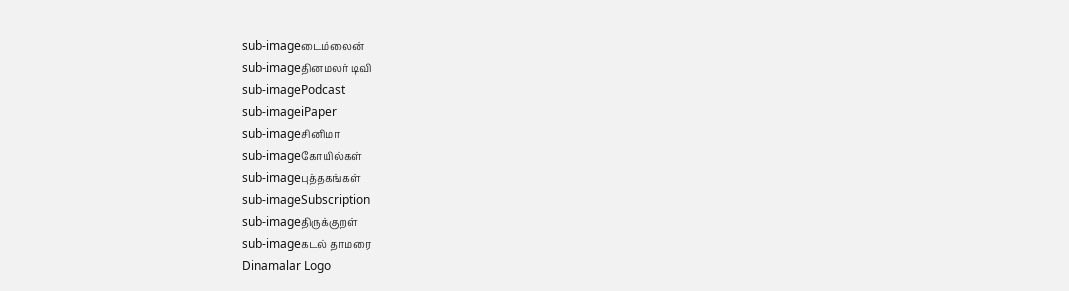sub-imageடைம்லைன்
sub-imageதினமலர் டிவி
sub-imagePodcast
sub-imageiPaper
sub-imageசினிமா
sub-imageகோயில்கள்
sub-imageபுத்தகங்கள்
sub-imageSubscription
sub-imageதிருக்குறள்
sub-imageகடல் தாமரை
Dinamalar Logo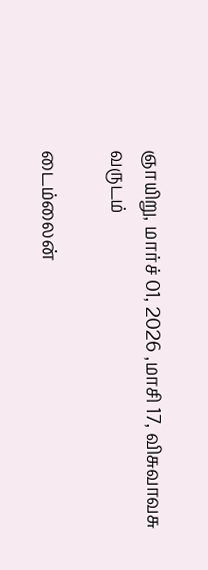ஞாயிறு, மார்ச் 01, 2026 ,மாசி 17, விசுவாவசு வருடம்

டைம்லைன்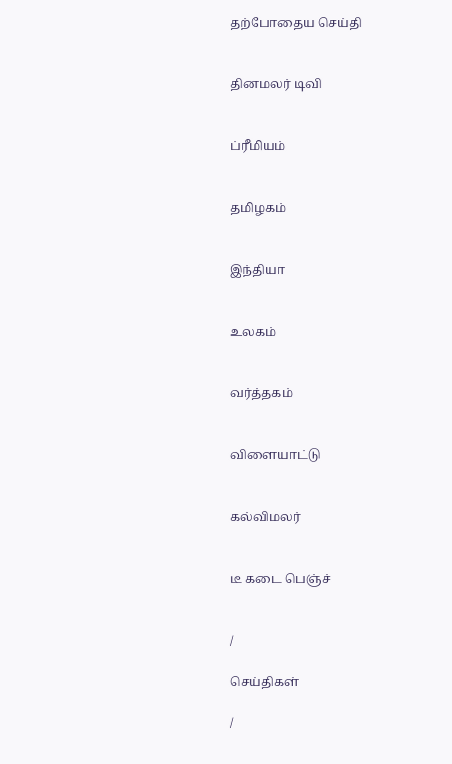தற்போதைய செய்தி


தினமலர் டிவி


ப்ரீமியம்


தமிழகம்


இந்தியா


உலகம்


வர்த்தகம்


விளையாட்டு


கல்விமலர்


டீ கடை பெஞ்ச்


/

செய்திகள்

/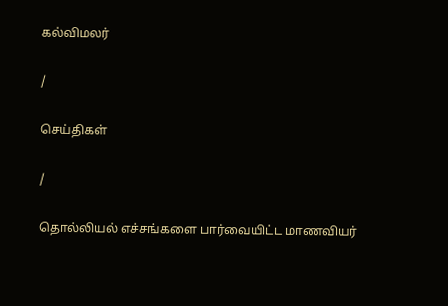கல்விமலர்

/

செய்திகள்

/

தொல்லியல் எச்சங்களை பார்வையிட்ட மாணவியர்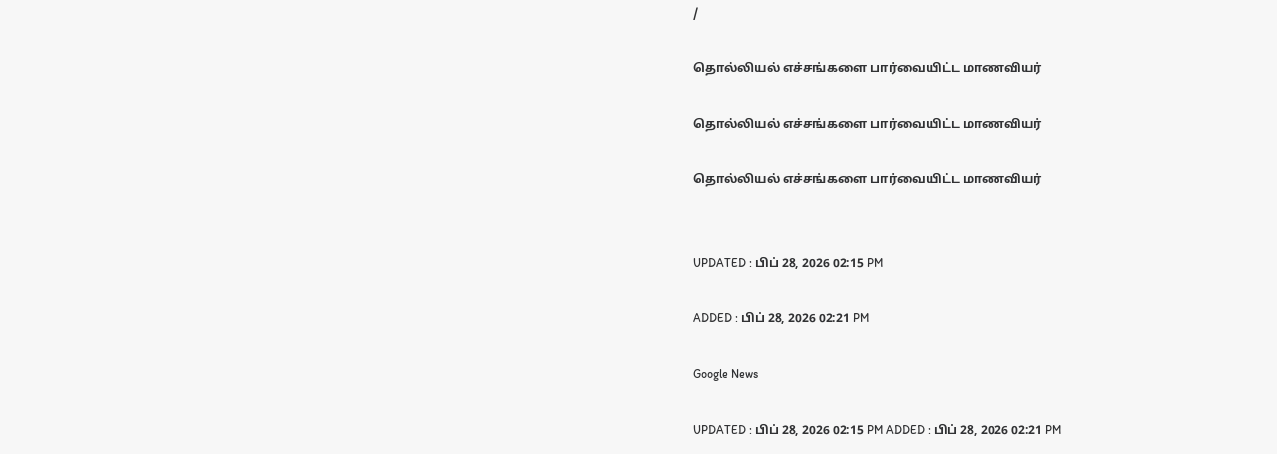/

தொல்லியல் எச்சங்களை பார்வையிட்ட மாணவியர்

தொல்லியல் எச்சங்களை பார்வையிட்ட மாணவியர்

தொல்லியல் எச்சங்களை பார்வையிட்ட மாணவியர்


UPDATED : பிப் 28, 2026 02:15 PM

ADDED : பிப் 28, 2026 02:21 PM

Google News

UPDATED : பிப் 28, 2026 02:15 PM ADDED : பிப் 28, 2026 02:21 PM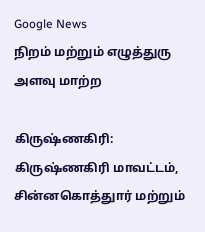Google News
நிறம் மற்றும் எழுத்துரு அளவு மாற்ற

கிருஷ்ணகிரி:
கிருஷ்ணகிரி மாவட்டம், சின்னகொத்துார் மற்றும்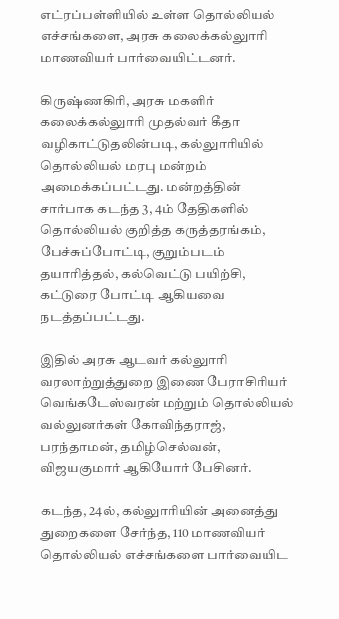எட்ரப்பள்ளியில் உள்ள தொல்லியல் எச்சங்களை, அரசு கலைக்கல்லுாரி மாணவியர் பார்வையிட்டனர்.

கிருஷ்ணகிரி, அரசு மகளிர் கலைக்கல்லுாரி முதல்வர் கீதா வழிகாட்டுதலின்படி, கல்லுாரியில் தொல்லியல் மரபு மன்றம் அமைக்கப்பட்டது. மன்றத்தின் சார்பாக கடந்த 3, 4ம் தேதிகளில் தொல்லியல் குறித்த கருத்தரங்கம், பேச்சுப்போட்டி, குறும்படம் தயாரித்தல், கல்வெட்டு பயிற்சி, கட்டுரை போட்டி ஆகியவை நடத்தப்பட்டது.

இதில் அரசு ஆடவர் கல்லுாரி வரலாற்றுத்துறை இணை பேராசிரியர் வெங்கடேஸ்வரன் மற்றும் தொல்லியல் வல்லுனர்கள் கோவிந்தராஜ், பரந்தாமன், தமிழ்செல்வன், விஜயகுமார் ஆகியோர் பேசினர்.

கடந்த, 24ல், கல்லுாரியின் அனைத்து துறைகளை சேர்ந்த, 110 மாணவியர் தொல்லியல் எச்சங்களை பார்வையிட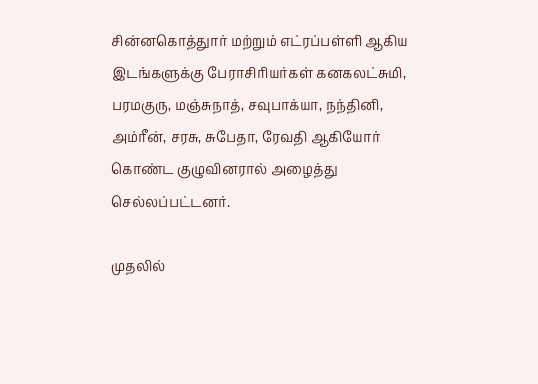சின்னகொத்துார் மற்றும் எட்ரப்பள்ளி ஆகிய இடங்களுக்கு பேராசிரியர்கள் கனகலட்சுமி, பரமகுரு, மஞ்சுநாத், சவுபாக்யா, நந்தினி, அம்ரீன், சரசு, சுபேதா, ரேவதி ஆகியோர் கொண்ட குழுவினரால் அழைத்து செல்லப்பட்டனர்.

முதலில்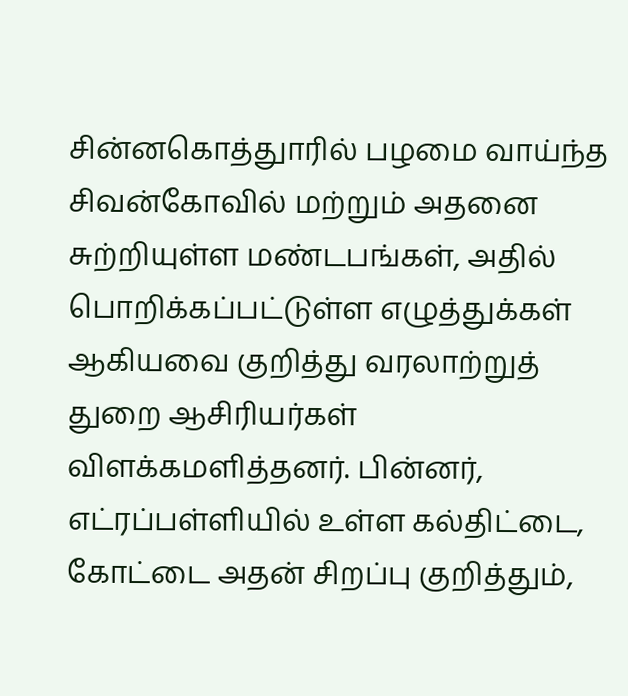சின்னகொத்துாரில் பழமை வாய்ந்த சிவன்கோவில் மற்றும் அதனை சுற்றியுள்ள மண்டபங்கள், அதில் பொறிக்கப்பட்டுள்ள எழுத்துக்கள் ஆகியவை குறித்து வரலாற்றுத் துறை ஆசிரியர்கள் விளக்கமளித்தனர். பின்னர், எட்ரப்பள்ளியில் உள்ள கல்திட்டை, கோட்டை அதன் சிறப்பு குறித்தும்,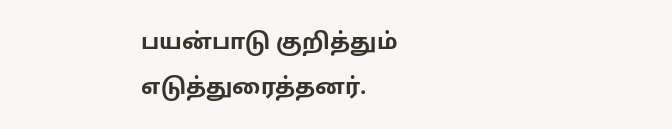பயன்பாடு குறித்தும் எடுத்துரைத்தனர்.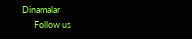Dinamalar
      Follow us